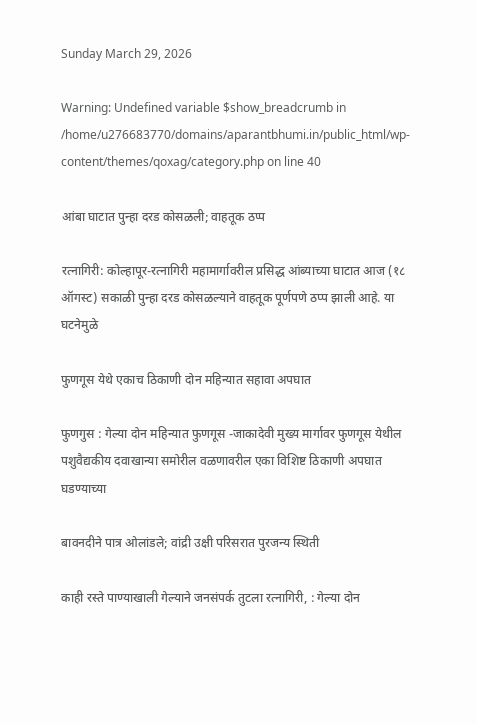Sunday March 29, 2026

Warning: Undefined variable $show_breadcrumb in /home/u276683770/domains/aparantbhumi.in/public_html/wp-content/themes/qoxag/category.php on line 40

आंबा घाटात पुन्हा दरड कोसळली; वाहतूक ठप्प

रत्नागिरी: कोल्हापूर-रत्नागिरी महामार्गावरील प्रसिद्ध आंब्याच्या घाटात आज (१८ ऑगस्ट) सकाळी पुन्हा दरड कोसळल्याने वाहतूक पूर्णपणे ठप्प झाली आहे. या घटनेमुळे

फुणगूस येथे एकाच ठिकाणी दोन महिन्यात सहावा अपघात

फुणगुस : गेल्या दोन महिन्यात फुणगूस -जाकादेवी मुख्य मार्गावर फुणगूस येथील पशुवैद्यकीय दवाखान्या समोरील वळणावरील एका विशिष्ट ठिकाणी अपघात घडण्याच्या

बावनदीने पात्र ओलांडले; वांद्री उक्षी परिसरात पुरजन्य स्थिती

काही रस्ते पाण्याखाली गेल्याने जनसंपर्क तुटला रत्नागिरी, : गेल्या दोन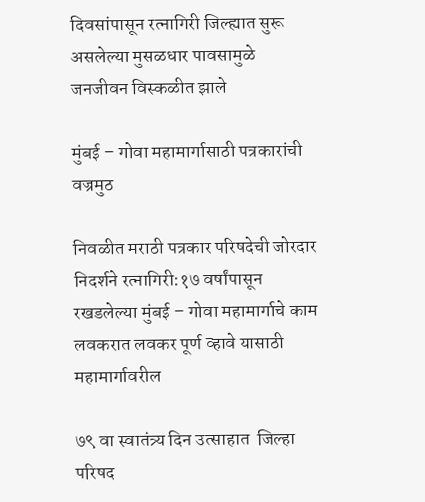दिवसांपासून रत्नागिरी जिल्ह्यात सुरू असलेल्या मुसळधार पावसामुळे जनजीवन विस्कळीत झाले

मुंबई – गोवा महामार्गासाठी पत्रकारांची वज्रमुठ

निवळीत मराठी पत्रकार परिषदेची जोरदार निदर्शने रत्नागिरी:१७ वर्षांपासून रखडलेल्या मुंबई – गोवा महामार्गाचे काम लवकरात लवकर पूर्ण व्हावे यासाठी महामार्गावरील

७९ वा स्वातंत्र्य दिन उत्साहात  जिल्हा परिषद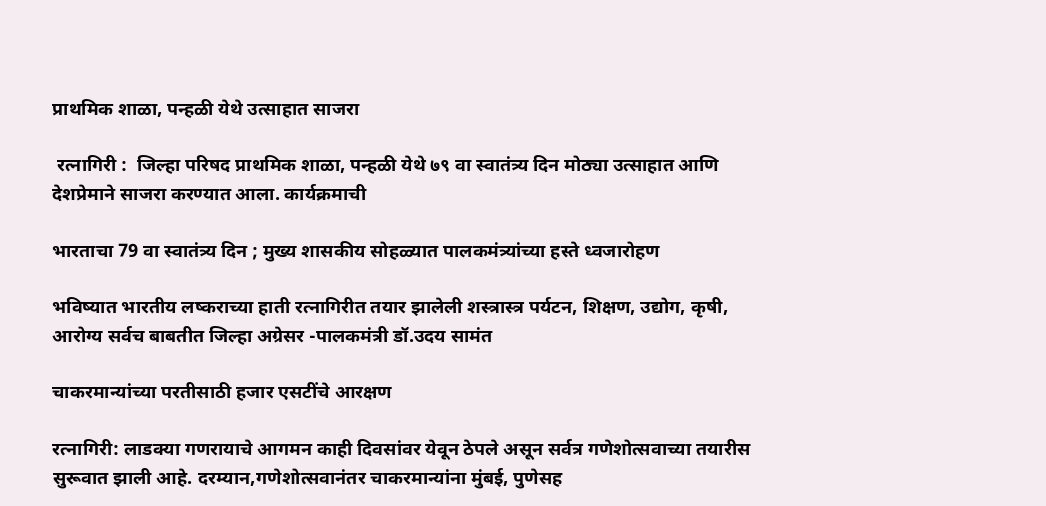प्राथमिक शाळा, पन्हळी येथे उत्साहात साजरा

 रत्नागिरी :  जिल्हा परिषद प्राथमिक शाळा, पन्हळी येथे ७९ वा स्वातंत्र्य दिन मोठ्या उत्साहात आणि देशप्रेमाने साजरा करण्यात आला. कार्यक्रमाची

भारताचा 79 वा स्वातंत्र्य दिन ; मुख्य शासकीय सोहळ्यात पालकमंत्र्यांच्या हस्ते ध्वजारोहण

भविष्यात भारतीय लष्कराच्या हाती रत्नागिरीत तयार झालेली शस्त्रास्त्र पर्यटन, शिक्षण, उद्योग, कृषी, आरोग्य सर्वच बाबतीत जिल्हा अग्रेसर -पालकमंत्री डॉ.उदय सामंत

चाकरमान्यांच्या परतीसाठी हजार एसटींचे आरक्षण

रत्नागिरी: लाडक्या गणरायाचे आगमन काही दिवसांवर येवून ठेपले असून सर्वत्र गणेशोत्सवाच्या तयारीस सुरूवात झाली आहे. दरम्यान,गणेशोत्सवानंतर चाकरमान्यांना मुंबई, पुणेसह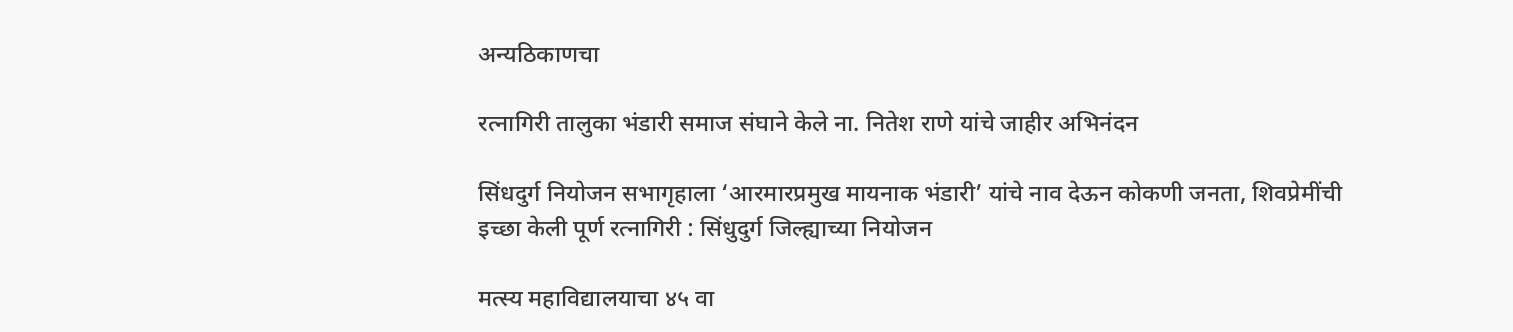अन्यठिकाणचा

रत्नागिरी तालुका भंडारी समाज संघाने केले ना. नितेश राणे यांचे जाहीर अभिनंदन

सिंधदुर्ग नियोजन सभागृहाला ‘आरमारप्रमुख मायनाक भंडारी’ यांचे नाव देऊन कोकणी जनता, शिवप्रेमींची इच्छा केली पूर्ण रत्नागिरी : सिंधुदुर्ग जिल्ह्याच्या नियोजन

मत्स्य महाविद्यालयाचा ४५ वा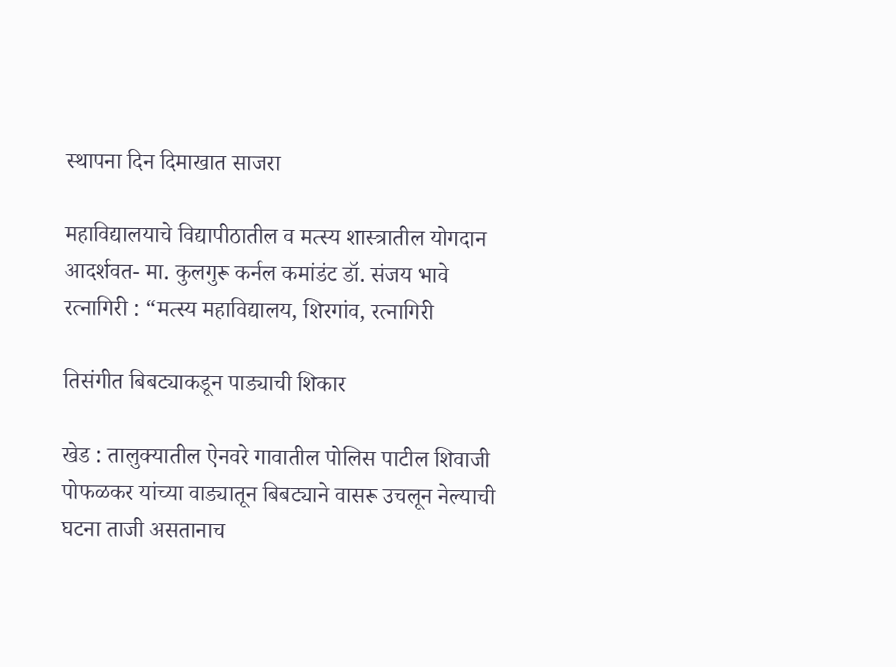स्थापना दिन दिमाखात साजरा

महाविद्यालयाचे विद्यापीठातील व मत्स्य शास्त्रातील योगदान आदर्शवत- मा. कुलगुरू कर्नल कमांडंट डॉ. संजय भावे रत्नागिरी : “मत्स्य महाविद्यालय, शिरगांव, रत्नागिरी

तिसंगीत बिबट्याकडून पाड्याची शिकार

खेड : तालुक्यातील ऐनवरे गावातील पोलिस पाटील शिवाजी पोफळकर यांच्या वाड्यातून बिबट्याने वासरू उचलून नेल्याची घटना ताजी असतानाच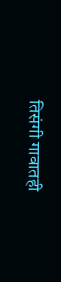तिसंगी गावातही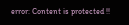error: Content is protected !!